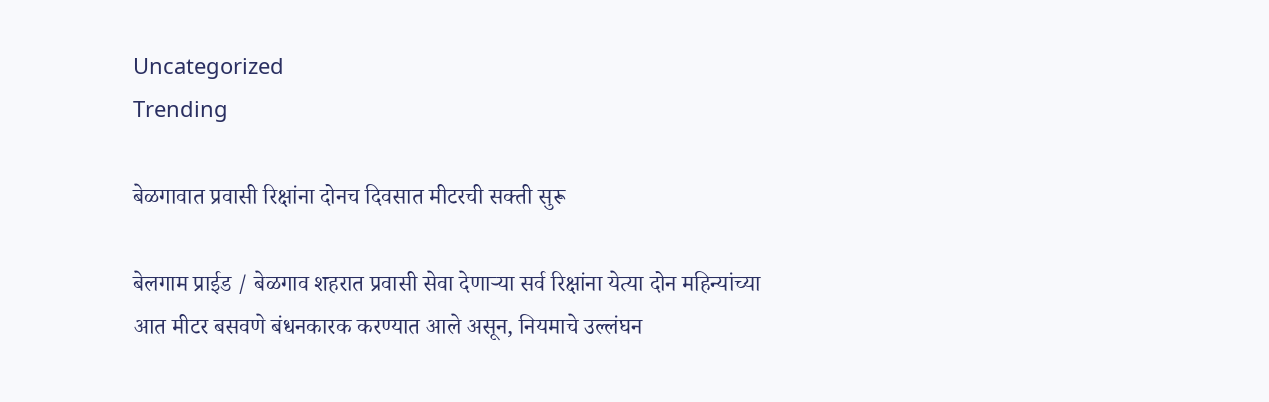Uncategorized
Trending

बेळगावात प्रवासी रिक्षांना दोनच दिवसात मीटरची सक्ती सुरू

बेलगाम प्राईड / बेळगाव शहरात प्रवासी सेवा देणाऱ्या सर्व रिक्षांना येत्या दोन महिन्यांच्या आत मीटर बसवणे बंधनकारक करण्यात आले असून, नियमाचे उल्लंघन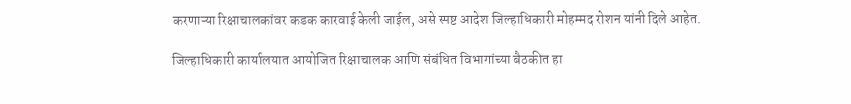करणाऱ्या रिक्षाचालकांवर कडक कारवाई केली जाईल, असे स्पष्ट आदेश जिल्हाधिकारी मोहम्मद रोशन यांनी दिले आहेत.

जिल्हाधिकारी कार्यालयात आयोजित रिक्षाचालक आणि संबंधित विभागांच्या बैठकीत हा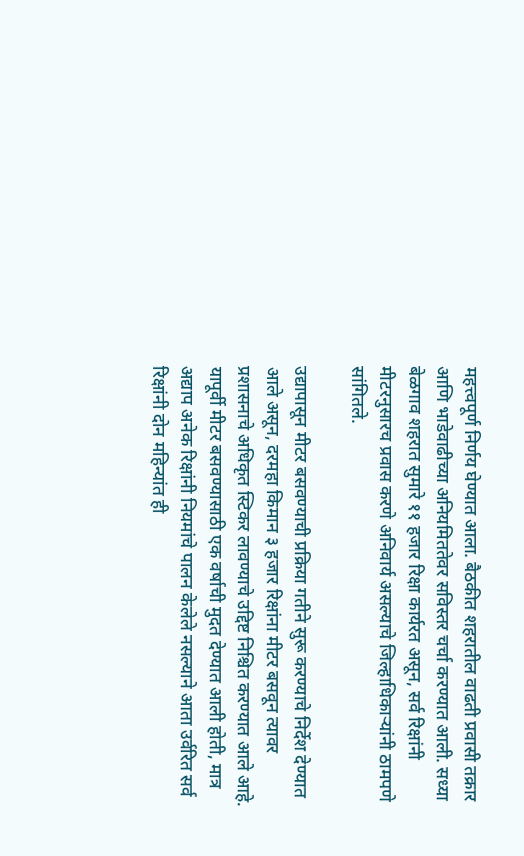महत्त्वपूर्ण निर्णय घेण्यात आला. बैठकीत शहरातील वाढती प्रवासी तक्रार आणि भाडेवाढीच्या अनियमिततेवर सविस्तर चर्चा करण्यात आली. सध्या बेळगाव शहरात सुमारे ११ हजार रिक्षा कार्यरत असून, सर्व रिक्षांनी मीटरनुसारच प्रवास करणे अनिवार्य असल्याचे जिल्हाधिकाऱ्यांनी ठामपणे सांगितले.

उद्यापासून मीटर बसवण्याची प्रक्रिया गतीने सुरू करण्याचे निर्देश देण्यात आले असून, दरमहा किमान ३ हजार रिक्षांना मीटर बसवून त्यावर प्रशासनाचे अधिकृत स्टिकर लावण्याचे उद्दिष्ट निश्चित करण्यात आले आहे. यापूर्वी मीटर बसवण्यासाठी एक वर्षाची मुदत देण्यात आली होती, मात्र अद्याप अनेक रिक्षांनी नियमांचे पालन केलेले नसल्याने आता उर्वरित सर्व रिक्षांनी दोन महिन्यांत ही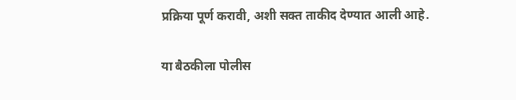प्रक्रिया पूर्ण करावी, अशी सक्त ताकीद देण्यात आली आहे.

या बैठकीला पोलीस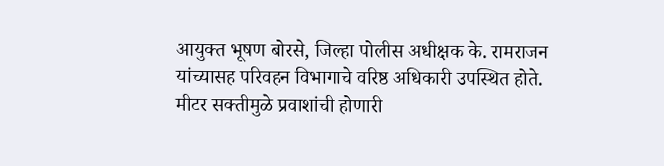आयुक्त भूषण बोरसे, जिल्हा पोलीस अधीक्षक के. रामराजन यांच्यासह परिवहन विभागाचे वरिष्ठ अधिकारी उपस्थित होते. मीटर सक्तीमुळे प्रवाशांची होणारी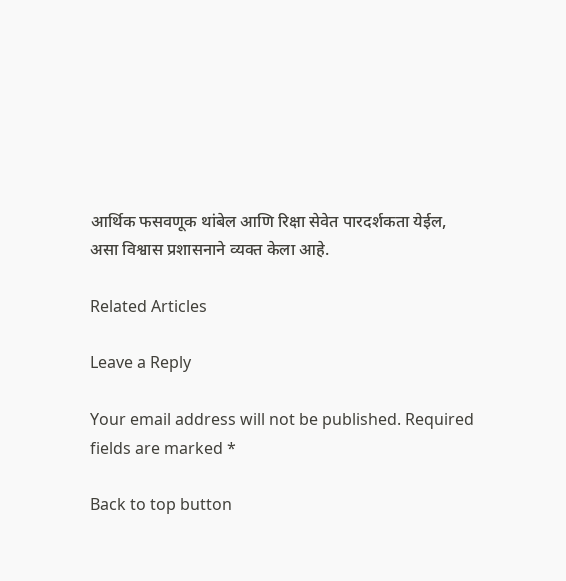आर्थिक फसवणूक थांबेल आणि रिक्षा सेवेत पारदर्शकता येईल, असा विश्वास प्रशासनाने व्यक्त केला आहे.

Related Articles

Leave a Reply

Your email address will not be published. Required fields are marked *

Back to top button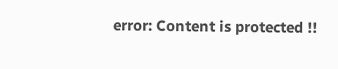error: Content is protected !!